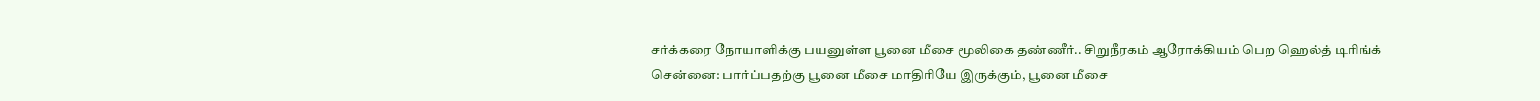சர்க்கரை நோயாளிக்கு பயனுள்ள பூனை மீசை மூலிகை தண்ணீர்.. சிறுநீரகம் ஆரோக்கியம் பெற ஹெல்த் டிரிங்க்
சென்னை: பார்ப்பதற்கு பூனை மீசை மாதிரியே இருக்கும், பூனை மீசை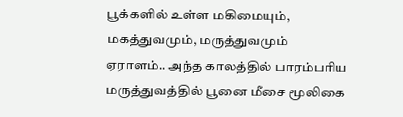பூக்களில் உள்ள மகிமையும், மகத்துவமும், மருத்துவமும் ஏராளம்.. அந்த காலத்தில் பாரம்பரிய மருத்துவத்தில் பூனை மீசை மூலிகை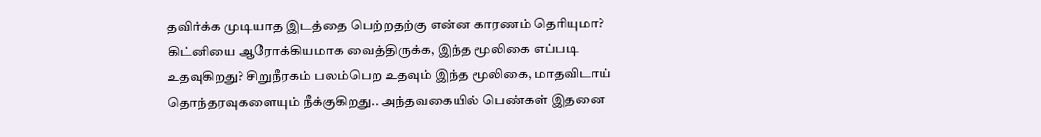தவிர்க்க முடியாத இடத்தை பெற்றதற்கு என்ன காரணம் தெரியுமா? கிட்னியை ஆரோக்கியமாக வைத்திருக்க, இந்த மூலிகை எப்படி உதவுகிறது? சிறுநீரகம் பலம்பெற உதவும் இந்த மூலிகை, மாதவிடாய் தொந்தரவுகளையும் நீக்குகிறது.. அந்தவகையில் பெண்கள் இதனை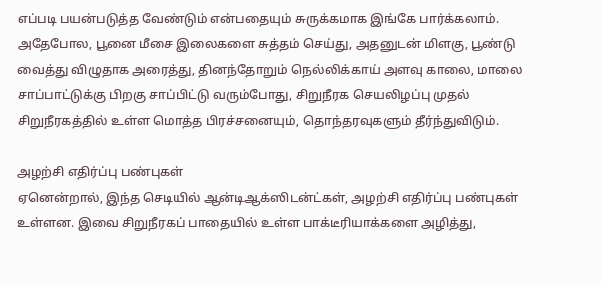எப்படி பயன்படுத்த வேண்டும் என்பதையும் சுருக்கமாக இங்கே பார்க்கலாம்.
அதேபோல, பூனை மீசை இலைகளை சுத்தம் செய்து, அதனுடன் மிளகு, பூண்டு வைத்து விழுதாக அரைத்து, தினந்தோறும் நெல்லிக்காய் அளவு காலை, மாலை சாப்பாட்டுக்கு பிறகு சாப்பிட்டு வரும்போது, சிறுநீரக செயலிழப்பு முதல் சிறுநீரகத்தில் உள்ள மொத்த பிரச்சனையும், தொந்தரவுகளும் தீர்ந்துவிடும்.

அழற்சி எதிர்ப்பு பண்புகள்
ஏனென்றால், இந்த செடியில் ஆன்டிஆக்ஸிடன்ட்கள், அழற்சி எதிர்ப்பு பண்புகள் உள்ளன. இவை சிறுநீரகப் பாதையில் உள்ள பாக்டீரியாக்களை அழித்து,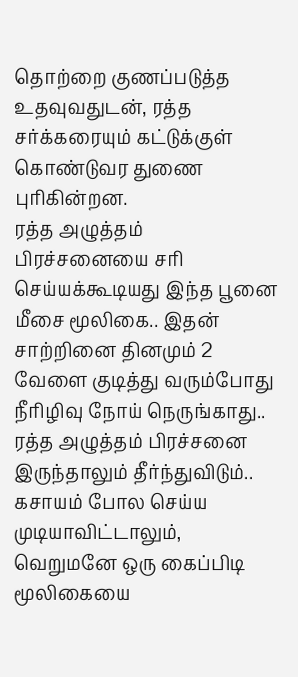தொற்றை குணப்படுத்த உதவுவதுடன், ரத்த சர்க்கரையும் கட்டுக்குள் கொண்டுவர துணை புரிகின்றன.
ரத்த அழுத்தம் பிரச்சனையை சரி செய்யக்கூடியது இந்த பூனை மீசை மூலிகை.. இதன் சாற்றினை தினமும் 2 வேளை குடித்து வரும்போது நீரிழிவு நோய் நெருங்காது.. ரத்த அழுத்தம் பிரச்சனை இருந்தாலும் தீர்ந்துவிடும்.. கசாயம் போல செய்ய முடியாவிட்டாலும், வெறுமனே ஒரு கைப்பிடி மூலிகையை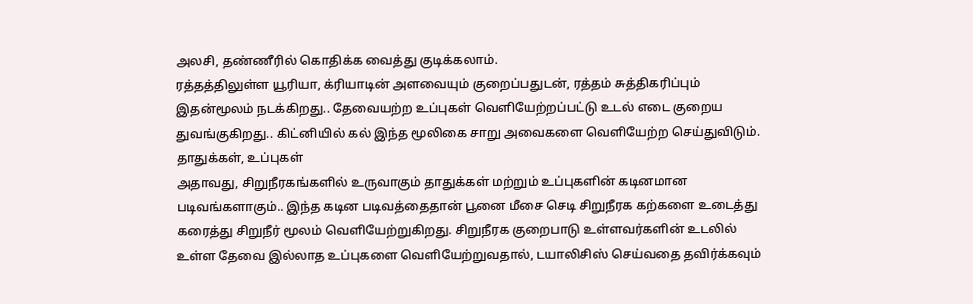அலசி, தண்ணீரில் கொதிக்க வைத்து குடிக்கலாம்.
ரத்தத்திலுள்ள யூரியா, க்ரியாடின் அளவையும் குறைப்பதுடன், ரத்தம் சுத்திகரிப்பும் இதன்மூலம் நடக்கிறது.. தேவையற்ற உப்புகள் வெளியேற்றப்பட்டு உடல் எடை குறைய துவங்குகிறது.. கிட்னியில் கல் இந்த மூலிகை சாறு அவைகளை வெளியேற்ற செய்துவிடும்.
தாதுக்கள், உப்புகள்
அதாவது, சிறுநீரகங்களில் உருவாகும் தாதுக்கள் மற்றும் உப்புகளின் கடினமான படிவங்களாகும்.. இந்த கடின படிவத்தைதான் பூனை மீசை செடி சிறுநீரக கற்களை உடைத்து கரைத்து சிறுநீர் மூலம் வெளியேற்றுகிறது. சிறுநீரக குறைபாடு உள்ளவர்களின் உடலில் உள்ள தேவை இல்லாத உப்புகளை வெளியேற்றுவதால், டயாலிசிஸ் செய்வதை தவிர்க்கவும்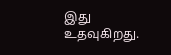இது உதவுகிறது.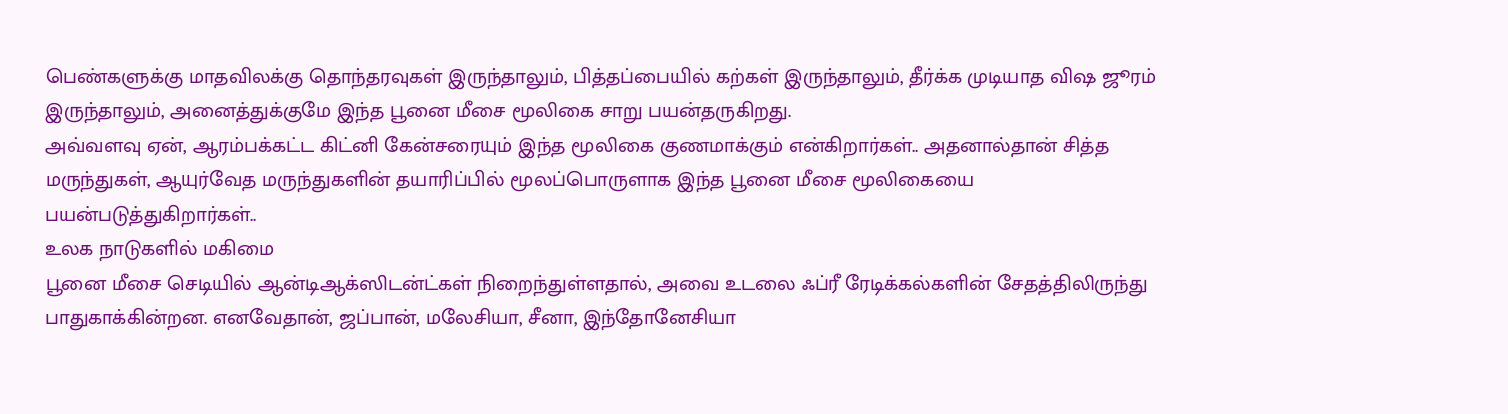பெண்களுக்கு மாதவிலக்கு தொந்தரவுகள் இருந்தாலும், பித்தப்பையில் கற்கள் இருந்தாலும், தீர்க்க முடியாத விஷ ஜூரம் இருந்தாலும், அனைத்துக்குமே இந்த பூனை மீசை மூலிகை சாறு பயன்தருகிறது.
அவ்வளவு ஏன், ஆரம்பக்கட்ட கிட்னி கேன்சரையும் இந்த மூலிகை குணமாக்கும் என்கிறார்கள்.. அதனால்தான் சித்த மருந்துகள், ஆயுர்வேத மருந்துகளின் தயாரிப்பில் மூலப்பொருளாக இந்த பூனை மீசை மூலிகையை பயன்படுத்துகிறார்கள்..
உலக நாடுகளில் மகிமை
பூனை மீசை செடியில் ஆன்டிஆக்ஸிடன்ட்கள் நிறைந்துள்ளதால், அவை உடலை ஃப்ரீ ரேடிக்கல்களின் சேதத்திலிருந்து பாதுகாக்கின்றன. எனவேதான், ஜப்பான், மலேசியா, சீனா, இந்தோனேசியா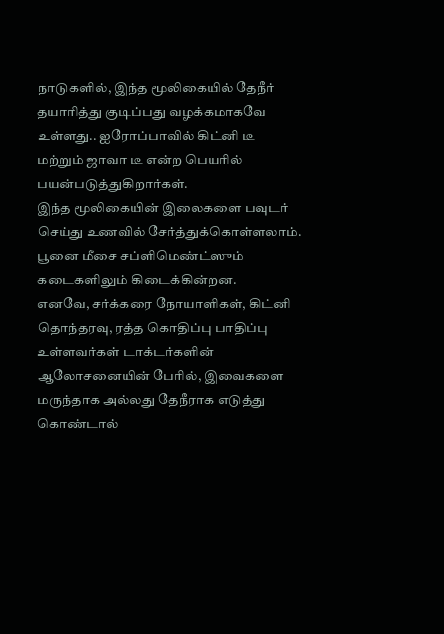நாடுகளில், இந்த மூலிகையில் தேநீர் தயாரித்து குடிப்பது வழக்கமாகவே உள்ளது.. ஐரோப்பாவில் கிட்னி டீ மற்றும் ஜாவா டீ என்ற பெயரில் பயன்படுத்துகிறார்கள்.
இந்த மூலிகையின் இலைகளை பவுடர் செய்து உணவில் சேர்த்துக்கொள்ளலாம். பூனை மீசை சப்ளிமெண்ட்ஸும் கடைகளிலும் கிடைக்கின்றன.
எனவே, சர்க்கரை நோயாளிகள், கிட்னி தொந்தரவு, ரத்த கொதிப்பு பாதிப்பு உள்ளவர்கள் டாக்டர்களின் ஆலோசனையின் பேரில், இவைகளை மருந்தாக அல்லது தேநீராக எடுத்து கொண்டால்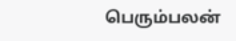பெரும்பலன்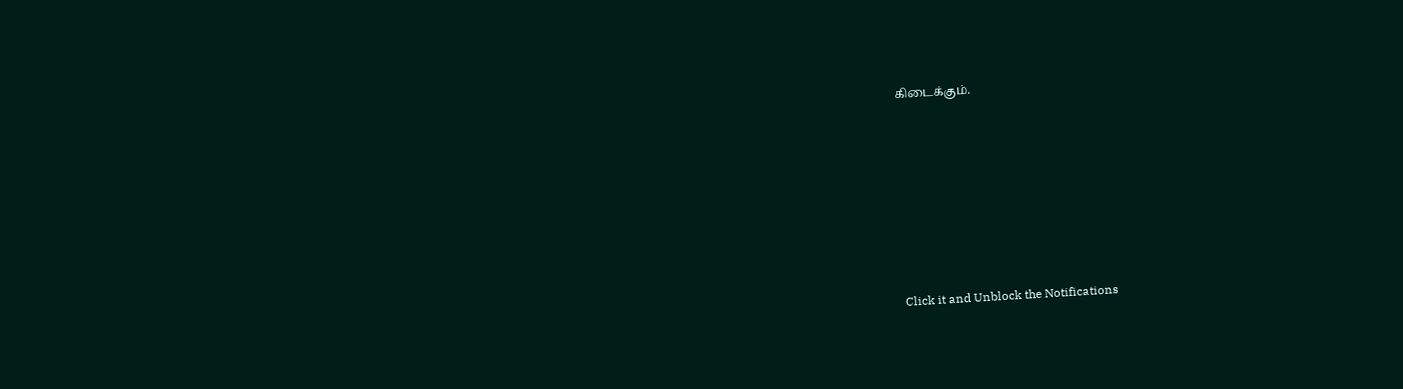கிடைக்கும்.












Click it and Unblock the Notifications